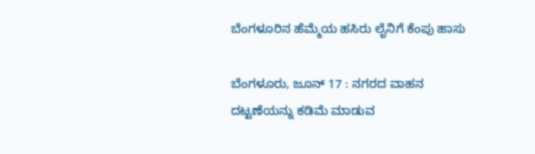ಬೆಂಗಳೂರಿನ ಹೆಮ್ಮೆಯ ಹಸಿರು ಲೈನಿಗೆ ಕೆಂಪು ಹಾಸು

ಬೆಂಗಳೂರು, ಜೂನ್ 17 : ನಗರದ ವಾಹನ ದಟ್ಟಣೆಯನ್ನು ಕಡಿಮೆ ಮಾಡುವ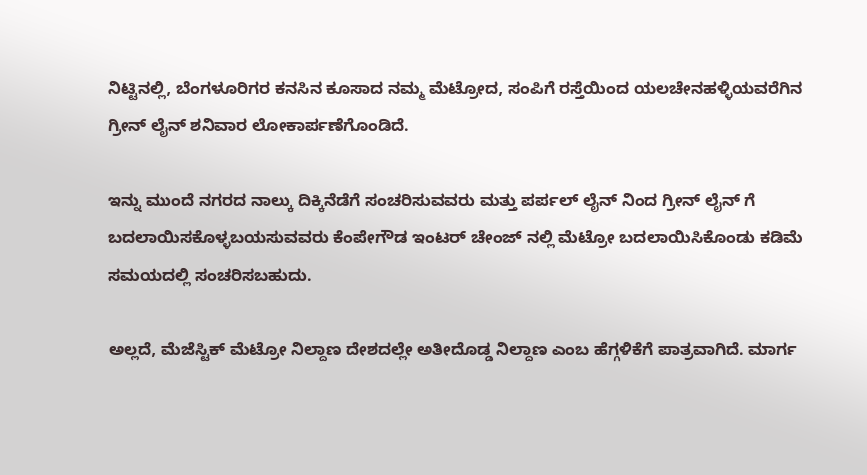ನಿಟ್ಟಿನಲ್ಲಿ, ಬೆಂಗಳೂರಿಗರ ಕನಸಿನ ಕೂಸಾದ ನಮ್ಮ ಮೆಟ್ರೋದ, ಸಂಪಿಗೆ ರಸ್ತೆಯಿಂದ ಯಲಚೇನಹಳ್ಳಿಯವರೆಗಿನ ಗ್ರೀನ್ ಲೈನ್ ಶನಿವಾರ ಲೋಕಾರ್ಪಣೆಗೊಂಡಿದೆ.

ಇನ್ನು ಮುಂದೆ ನಗರದ ನಾಲ್ಕು ದಿಕ್ಕಿನೆಡೆಗೆ ಸಂಚರಿಸುವವರು ಮತ್ತು ಪರ್ಪಲ್ ಲೈನ್ ನಿಂದ ಗ್ರೀನ್ ಲೈನ್ ಗೆ ಬದಲಾಯಿಸಕೊಳ್ಳಬಯಸುವವರು ಕೆಂಪೇಗೌಡ ಇಂಟರ್ ಚೇಂಜ್ ನಲ್ಲಿ ಮೆಟ್ರೋ ಬದಲಾಯಿಸಿಕೊಂಡು ಕಡಿಮೆ ಸಮಯದಲ್ಲಿ ಸಂಚರಿಸಬಹುದು.

ಅಲ್ಲದೆ, ಮೆಜೆಸ್ಟಿಕ್ ಮೆಟ್ರೋ ನಿಲ್ದಾಣ ದೇಶದಲ್ಲೇ ಅತೀದೊಡ್ಡ ನಿಲ್ದಾಣ ಎಂಬ ಹೆಗ್ಗಳಿಕೆಗೆ ಪಾತ್ರವಾಗಿದೆ. ಮಾರ್ಗ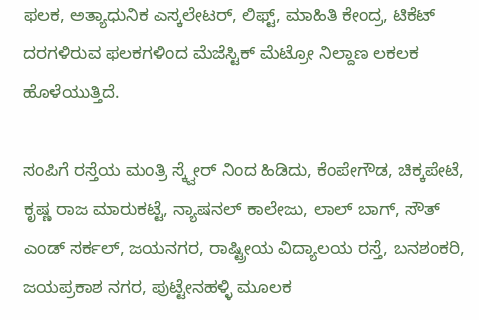ಫಲಕ, ಅತ್ಯಾಧುನಿಕ ಎಸ್ಕಲೇಟರ್, ಲಿಫ್ಟ್, ಮಾಹಿತಿ ಕೇಂದ್ರ, ಟಿಕೆಟ್ ದರಗಳಿರುವ ಫಲಕಗಳಿಂದ ಮೆಜೆಸ್ಟಿಕ್ ಮೆಟ್ರೋ ನಿಲ್ದಾಣ ಲಕಲಕ ಹೊಳೆಯುತ್ತಿದೆ.

ಸಂಪಿಗೆ ರಸ್ತೆಯ ಮಂತ್ರಿ ಸ್ಕ್ವೇರ್ ನಿಂದ ಹಿಡಿದು, ಕೆಂಪೇಗೌಡ, ಚಿಕ್ಕಪೇಟೆ, ಕೃಷ್ಣ ರಾಜ ಮಾರುಕಟ್ಟೆ, ನ್ಯಾಷನಲ್ ಕಾಲೇಜು, ಲಾಲ್ ಬಾಗ್, ಸೌತ್ ಎಂಡ್ ಸರ್ಕಲ್, ಜಯನಗರ, ರಾಷ್ಟ್ರೀಯ ವಿದ್ಯಾಲಯ ರಸ್ತೆ, ಬನಶಂಕರಿ, ಜಯಪ್ರಕಾಶ ನಗರ, ಪುಟ್ಟೇನಹಳ್ಳಿ ಮೂಲಕ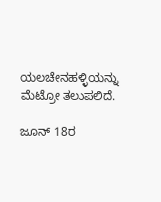ಯಲಚೇನಹಳ್ಳಿಯನ್ನು ಮೆಟ್ರೋ ತಲುಪಲಿದೆ.

ಜೂನ್ 18ರ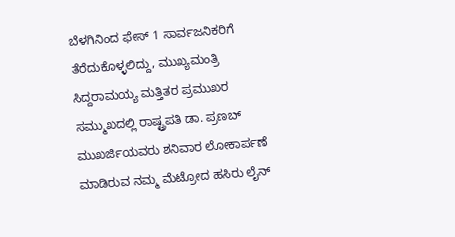ಬೆಳಗಿನಿಂದ ಫೇಸ್ 1 ಸಾರ್ವಜನಿಕರಿಗೆ ತೆರೆದುಕೊಳ್ಳಲಿದ್ದು, ಮುಖ್ಯಮಂತ್ರಿ ಸಿದ್ದರಾಮಯ್ಯ ಮತ್ತಿತರ ಪ್ರಮುಖರ ಸಮ್ಮುಖದಲ್ಲಿ ರಾಷ್ಟ್ರಪತಿ ಡಾ. ಪ್ರಣಬ್ ಮುಖರ್ಜಿಯವರು ಶನಿವಾರ ಲೋಕಾರ್ಪಣೆ ಮಾಡಿರುವ ನಮ್ಮ ಮೆಟ್ರೋದ ಹಸಿರು ಲೈನ್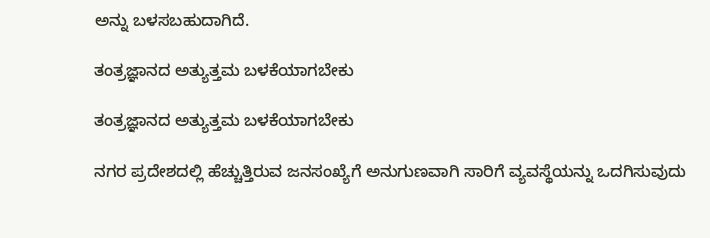ಅನ್ನು ಬಳಸಬಹುದಾಗಿದೆ.

ತಂತ್ರಜ್ಞಾನದ ಅತ್ಯುತ್ತಮ ಬಳಕೆಯಾಗಬೇಕು

ತಂತ್ರಜ್ಞಾನದ ಅತ್ಯುತ್ತಮ ಬಳಕೆಯಾಗಬೇಕು

ನಗರ ಪ್ರದೇಶದಲ್ಲಿ ಹೆಚ್ಚುತ್ತಿರುವ ಜನಸಂಖ್ಯೆಗೆ ಅನುಗುಣವಾಗಿ ಸಾರಿಗೆ ವ್ಯವಸ್ಥೆಯನ್ನು ಒದಗಿಸುವುದು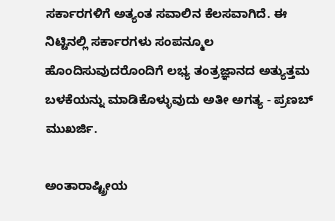ಸರ್ಕಾರಗಳಿಗೆ ಅತ್ಯಂತ ಸವಾಲಿನ ಕೆಲಸವಾಗಿದೆ. ಈ ನಿಟ್ಟಿನಲ್ಲಿ ಸರ್ಕಾರಗಳು ಸಂಪನ್ಮೂಲ ಹೊಂದಿಸುವುದರೊಂದಿಗೆ ಲಭ್ಯ ತಂತ್ರಜ್ಞಾನದ ಅತ್ಯುತ್ತಮ ಬಳಕೆಯನ್ನು ಮಾಡಿಕೊಳ್ಳುವುದು ಅತೀ ಅಗತ್ಯ - ಪ್ರಣಬ್ ಮುಖರ್ಜಿ.

ಅಂತಾರಾಷ್ಟ್ರೀಯ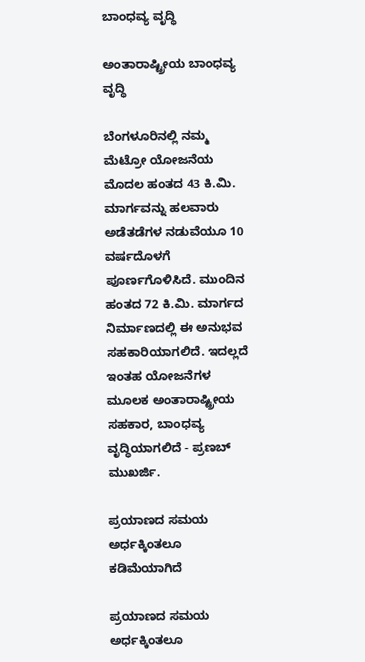ಬಾಂಧವ್ಯ ವೃದ್ಧಿ

ಅಂತಾರಾಷ್ಟ್ರೀಯ ಬಾಂಧವ್ಯ ವೃದ್ಧಿ

ಬೆಂಗಳೂರಿನಲ್ಲಿ ನಮ್ಮ ಮೆಟ್ರೋ ಯೋಜನೆಯ ಮೊದಲ ಹಂತದ 43 ಕಿ.ಮಿ. ಮಾರ್ಗವನ್ನು ಹಲವಾರು ಅಡೆತಡೆಗಳ ನಡುವೆಯೂ 10 ವರ್ಷದೊಳಗೆ ಪೂರ್ಣಗೊಳಿಸಿದೆ. ಮುಂದಿನ ಹಂತದ 72 ಕಿ.ಮಿ. ಮಾರ್ಗದ ನಿರ್ಮಾಣದಲ್ಲಿ ಈ ಅನುಭವ ಸಹಕಾರಿಯಾಗಲಿದೆ. ಇದಲ್ಲದೆ ಇಂತಹ ಯೋಜನೆಗಳ ಮೂಲಕ ಅಂತಾರಾಷ್ಟ್ರೀಯ ಸಹಕಾರ, ಬಾಂಧವ್ಯ ವೃದ್ಧಿಯಾಗಲಿದೆ - ಪ್ರಣಬ್ ಮುಖರ್ಜಿ.

ಪ್ರಯಾಣದ ಸಮಯ ಅರ್ಧಕ್ಕಿಂತಲೂ ಕಡಿಮೆಯಾಗಿದೆ

ಪ್ರಯಾಣದ ಸಮಯ ಅರ್ಧಕ್ಕಿಂತಲೂ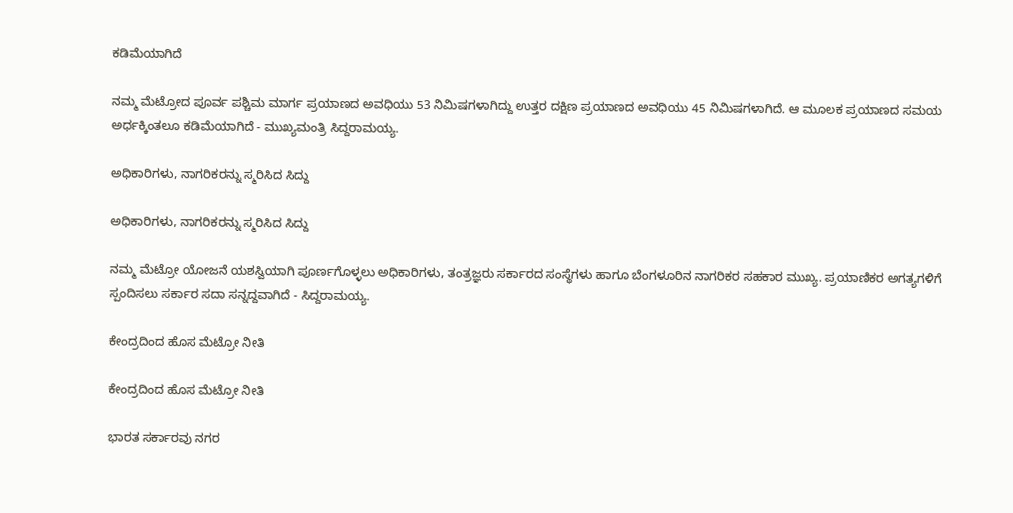ಕಡಿಮೆಯಾಗಿದೆ

ನಮ್ಮ ಮೆಟ್ರೋದ ಪೂರ್ವ ಪಶ್ಚಿಮ ಮಾರ್ಗ ಪ್ರಯಾಣದ ಅವಧಿಯು 53 ನಿಮಿಷಗಳಾಗಿದ್ದು ಉತ್ತರ ದಕ್ಷಿಣ ಪ್ರಯಾಣದ ಅವಧಿಯು 45 ನಿಮಿಷಗಳಾಗಿದೆ. ಆ ಮೂಲಕ ಪ್ರಯಾಣದ ಸಮಯ ಅರ್ಧಕ್ಕಿಂತಲೂ ಕಡಿಮೆಯಾಗಿದೆ - ಮುಖ್ಯಮಂತ್ರಿ ಸಿದ್ದರಾಮಯ್ಯ.

ಅಧಿಕಾರಿಗಳು, ನಾಗರಿಕರನ್ನು ಸ್ಮರಿಸಿದ ಸಿದ್ದು

ಅಧಿಕಾರಿಗಳು, ನಾಗರಿಕರನ್ನು ಸ್ಮರಿಸಿದ ಸಿದ್ದು

ನಮ್ಮ ಮೆಟ್ರೋ ಯೋಜನೆ ಯಶಸ್ವಿಯಾಗಿ ಪೂರ್ಣಗೊಳ್ಳಲು ಅಧಿಕಾರಿಗಳು, ತಂತ್ರಜ್ಞರು ಸರ್ಕಾರದ ಸಂಸ್ಥೆಗಳು ಹಾಗೂ ಬೆಂಗಳೂರಿನ ನಾಗರಿಕರ ಸಹಕಾರ ಮುಖ್ಯ. ಪ್ರಯಾಣಿಕರ ಅಗತ್ಯಗಳಿಗೆ ಸ್ಪಂದಿಸಲು ಸರ್ಕಾರ ಸದಾ ಸನ್ನದ್ದವಾಗಿದೆ - ಸಿದ್ದರಾಮಯ್ಯ.

ಕೇಂದ್ರದಿಂದ ಹೊಸ ಮೆಟ್ರೋ ನೀತಿ

ಕೇಂದ್ರದಿಂದ ಹೊಸ ಮೆಟ್ರೋ ನೀತಿ

ಭಾರತ ಸರ್ಕಾರವು ನಗರ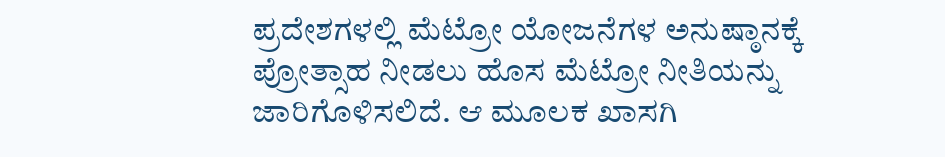ಪ್ರದೇಶಗಳಲ್ಲಿ ಮೆಟ್ರೋ ಯೋಜನೆಗಳ ಅನುಷ್ಠಾನಕ್ಕೆ ಪ್ರೋತ್ಸಾಹ ನೀಡಲು ಹೊಸ ಮೆಟ್ರೋ ನೀತಿಯನ್ನು ಜಾರಿಗೊಳಿಸಲಿದೆ. ಆ ಮೂಲಕ ಖಾಸಗಿ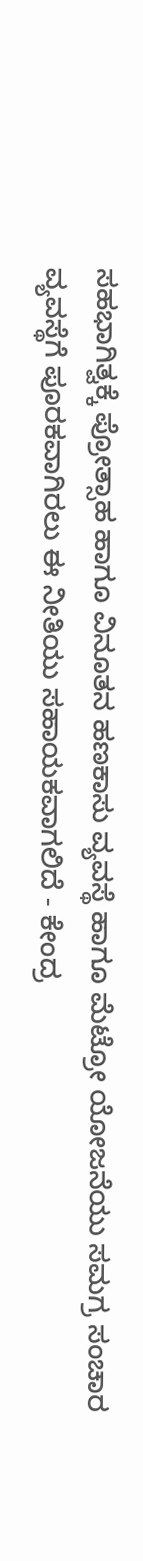ಸಹಭಾಗಿತ್ವಕ್ಕೆ ಪ್ರೋತ್ಸಾಹ ಹಾಗೂ ವಿನೂತನ ಹಣಕಾಸು ವ್ಯವಸ್ಥೆ ಹಾಗೂ ಮೆಟ್ರೋ ಯೋಜನೆಯು ಸಮಗ್ರ ಸಂಚಾರ ವ್ಯವಸ್ಥೆಗೆ ಪೂರಕವಾಗಿರಲು ಈ ನೀತಿಯು ಸಹಾಯಕವಾಗಲಿದೆ - ಕೇಂದ್ರ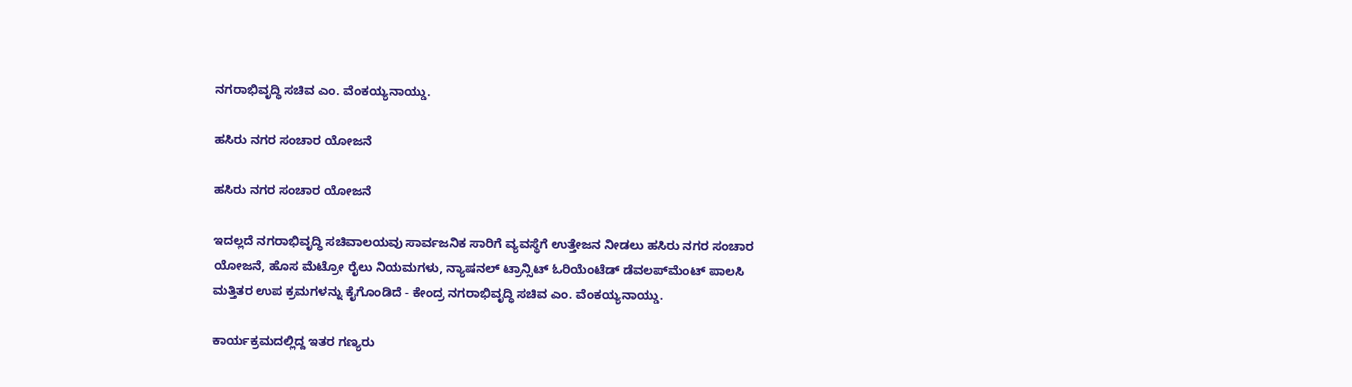ನಗರಾಭಿವೃದ್ಧಿ ಸಚಿವ ಎಂ. ವೆಂಕಯ್ಯನಾಯ್ಡು.

ಹಸಿರು ನಗರ ಸಂಚಾರ ಯೋಜನೆ

ಹಸಿರು ನಗರ ಸಂಚಾರ ಯೋಜನೆ

ಇದಲ್ಲದೆ ನಗರಾಭಿವೃದ್ಧಿ ಸಚಿವಾಲಯವು ಸಾರ್ವಜನಿಕ ಸಾರಿಗೆ ವ್ಯವಸ್ಥೆಗೆ ಉತ್ತೇಜನ ನೀಡಲು ಹಸಿರು ನಗರ ಸಂಚಾರ ಯೋಜನೆ, ಹೊಸ ಮೆಟ್ರೋ ರೈಲು ನಿಯಮಗಳು, ನ್ಯಾಷನಲ್ ಟ್ರಾನ್ಸಿಟ್ ಓರಿಯೆಂಟೆಡ್ ಡೆವಲಪ್‍ಮೆಂಟ್ ಪಾಲಸಿ ಮತ್ತಿತರ ಉಪ ಕ್ರಮಗಳನ್ನು ಕೈಗೊಂಡಿದೆ - ಕೇಂದ್ರ ನಗರಾಭಿವೃದ್ಧಿ ಸಚಿವ ಎಂ. ವೆಂಕಯ್ಯನಾಯ್ಡು.

ಕಾರ್ಯಕ್ರಮದಲ್ಲಿದ್ದ ಇತರ ಗಣ್ಯರು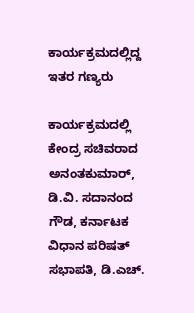ಕಾರ್ಯಕ್ರಮದಲ್ಲಿದ್ದ ಇತರ ಗಣ್ಯರು

ಕಾರ್ಯಕ್ರಮದಲ್ಲಿ ಕೇಂದ್ರ ಸಚಿವರಾದ ಅನಂತಕುಮಾರ್, ಡಿ.ವಿ. ಸದಾನಂದ ಗೌಡ, ಕರ್ನಾಟಕ ವಿಧಾನ ಪರಿಷತ್ ಸಭಾಪತಿ, ಡಿ.ಎಚ್.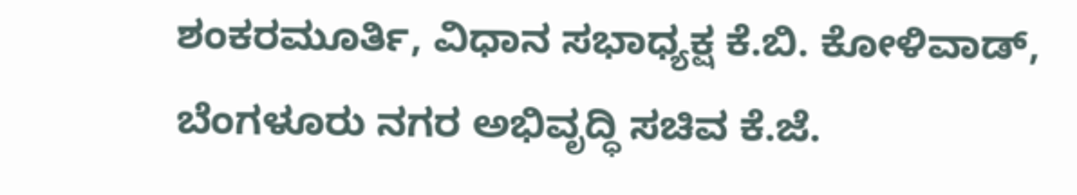ಶಂಕರಮೂರ್ತಿ, ವಿಧಾನ ಸಭಾಧ್ಯಕ್ಷ ಕೆ.ಬಿ. ಕೋಳಿವಾಡ್, ಬೆಂಗಳೂರು ನಗರ ಅಭಿವೃದ್ಧಿ ಸಚಿವ ಕೆ.ಜೆ.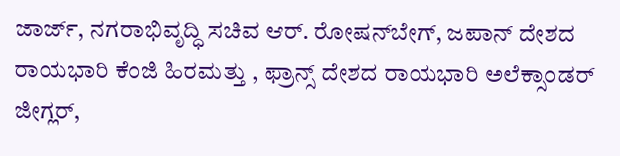ಜಾರ್ಜ್, ನಗರಾಭಿವೃದ್ಧಿ ಸಚಿವ ಆರ್. ರೋಷನ್‍ಬೇಗ್, ಜಪಾನ್ ದೇಶದ ರಾಯಭಾರಿ ಕೆಂಜಿ ಹಿರಮತ್ತು , ಫ್ರಾನ್ಸ್ ದೇಶದ ರಾಯಭಾರಿ ಅಲೆಕ್ಸಾಂಡರ್ ಜೀಗ್ಲರ್,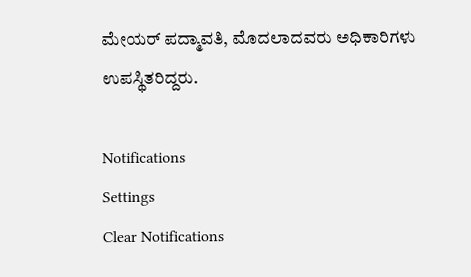ಮೇಯರ್ ಪದ್ಮಾವತಿ, ಮೊದಲಾದವರು ಅಧಿಕಾರಿಗಳು ಉಪಸ್ಥಿತರಿದ್ದರು.

Notifications
Settings
Clear Notifications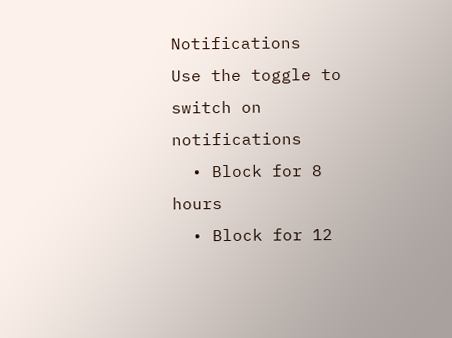Notifications
Use the toggle to switch on notifications
  • Block for 8 hours
  • Block for 12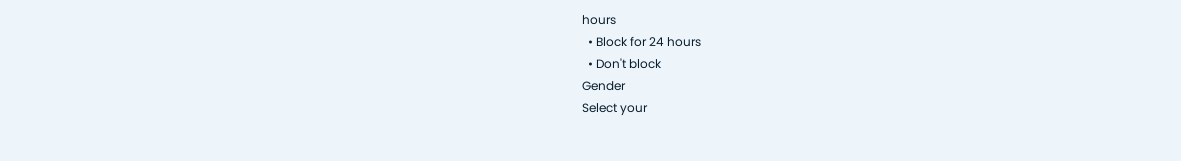hours
  • Block for 24 hours
  • Don't block
Gender
Select your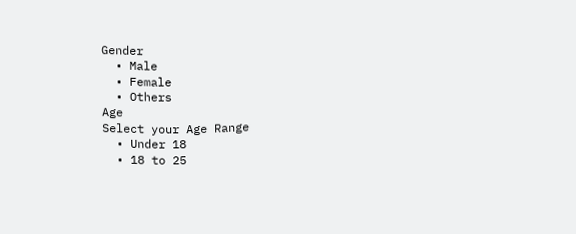Gender
  • Male
  • Female
  • Others
Age
Select your Age Range
  • Under 18
  • 18 to 25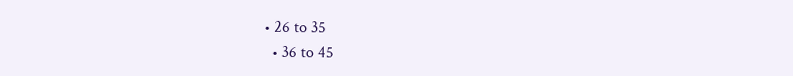• 26 to 35
  • 36 to 45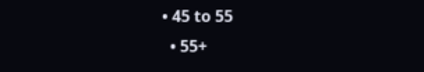• 45 to 55
  • 55+